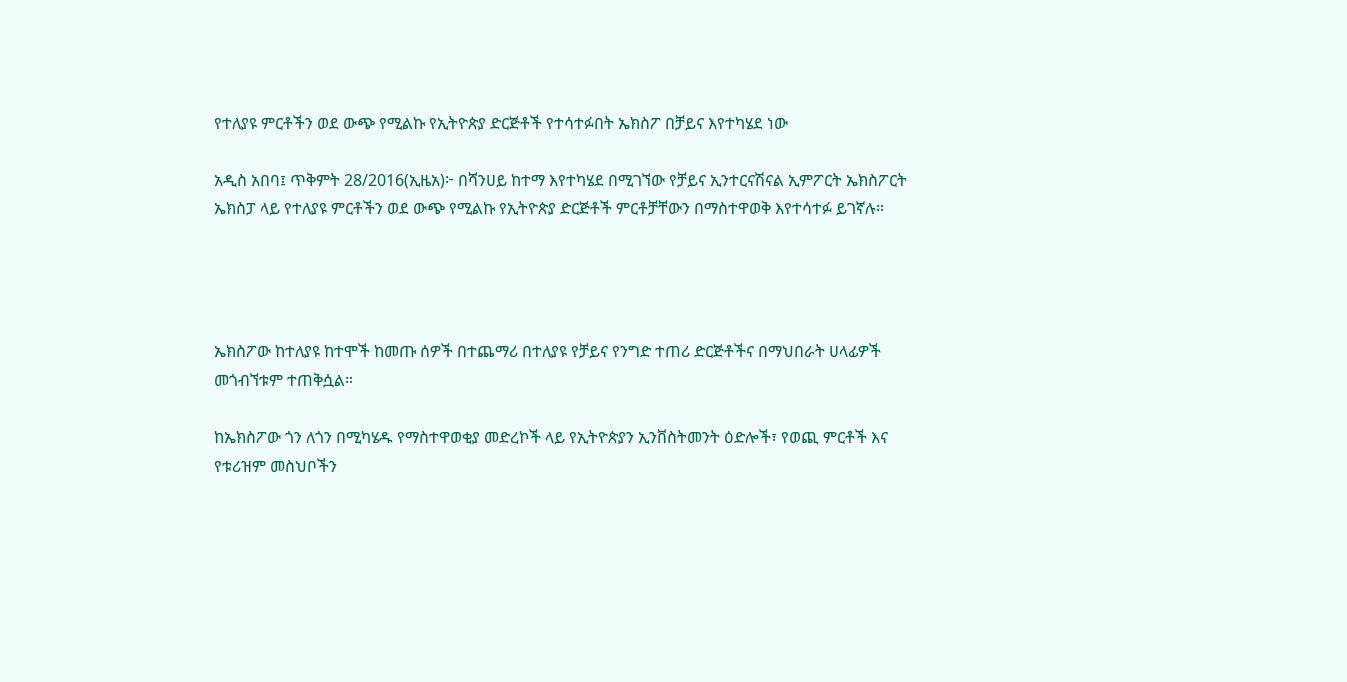የተለያዩ ምርቶችን ወደ ውጭ የሚልኩ የኢትዮጵያ ድርጅቶች የተሳተፉበት ኤክስፖ በቻይና እየተካሄደ ነው

አዲስ አበባ፤ ጥቅምት 28/2016(ኢዜአ)፦ በሻንሀይ ከተማ እየተካሄደ በሚገኘው የቻይና ኢንተርናሽናል ኢምፖርት ኤክስፖርት ኤክስፓ ላይ የተለያዩ ምርቶችን ወደ ውጭ የሚልኩ የኢትዮጵያ ድርጅቶች ምርቶቻቸውን በማስተዋወቅ እየተሳተፉ ይገኛሉ።




ኤክስፖው ከተለያዩ ከተሞች ከመጡ ሰዎች በተጨማሪ በተለያዩ የቻይና የንግድ ተጠሪ ድርጅቶችና በማህበራት ሀላፊዎች መጎብኘቱም ተጠቅሷል።

ከኤክስፖው ጎን ለጎን በሚካሄዱ የማስተዋወቂያ መድረኮች ላይ የኢትዮጵያን ኢንቨስትመንት ዕድሎች፣ የወጪ ምርቶች እና የቱሪዝም መስህቦችን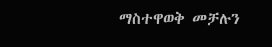ማስተዋወቅ መቻሉን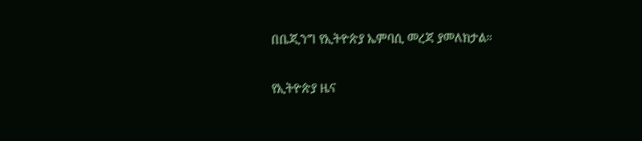በቤጂንግ የኢትዮጵያ ኤምባሲ መረጃ ያመለክታል።

የኢትዮጵያ ዜና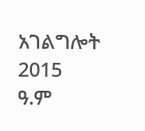አገልግሎት
2015
ዓ.ም